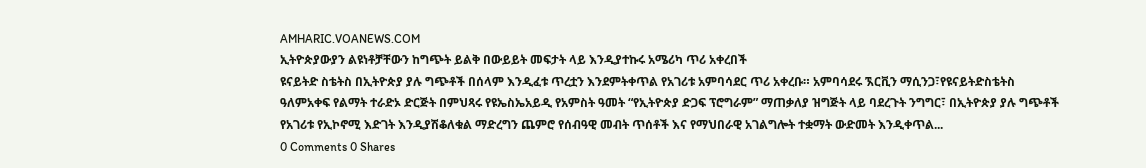AMHARIC.VOANEWS.COM
ኢትዮጵያውያን ልዩነቶቻቸውን ከግጭት ይልቅ በውይይት መፍታት ላይ እንዲያተኩሩ አሜሪካ ጥሪ አቀረበች
ዩናይትድ ስቴትስ በኢትዮጵያ ያሉ ግጭቶች በሰላም እንዲፈቱ ጥረቷን እንደምትቀጥል የአገሪቱ አምባሳደር ጥሪ አቀረቡ። አምባሳደሩ ኧርቪን ማሲንጋ፣የዩናይትድስቴትስ ዓለምአቀፍ የልማት ተራድኦ ድርጅት በምህጻሩ የዩኤስኤአይዲ የአምስት ዓመት “የኢትዮጵያ ድጋፍ ፕሮግራም” ማጠቃለያ ዝግጅት ላይ ባደረጉት ንግግር፣ በኢትዮጵያ ያሉ ግጭቶች የአገሪቱ የኢኮኖሚ እድገት እንዲያሽቆለቁል ማድረግን ጨምሮ የሰብዓዊ መብት ጥሰቶች እና የማህበራዊ አገልግሎት ተቋማት ውድመት እንዲቀጥል...
0 Comments 0 Shares